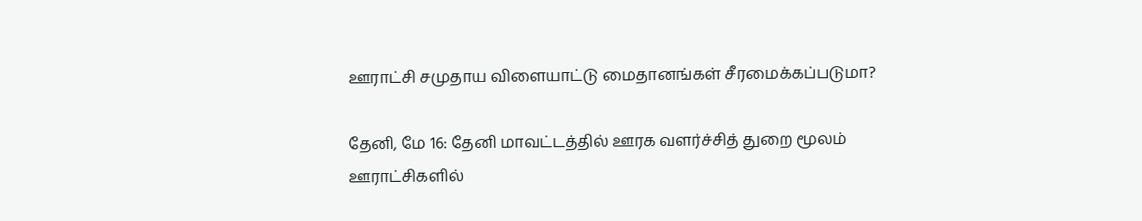ஊராட்சி சமுதாய விளையாட்டு மைதானங்கள் சீரமைக்கப்படுமா?

தேனி, மே 16: தேனி மாவட்டத்தில் ஊரக வளர்ச்சித் துறை மூலம் ஊராட்சிகளில்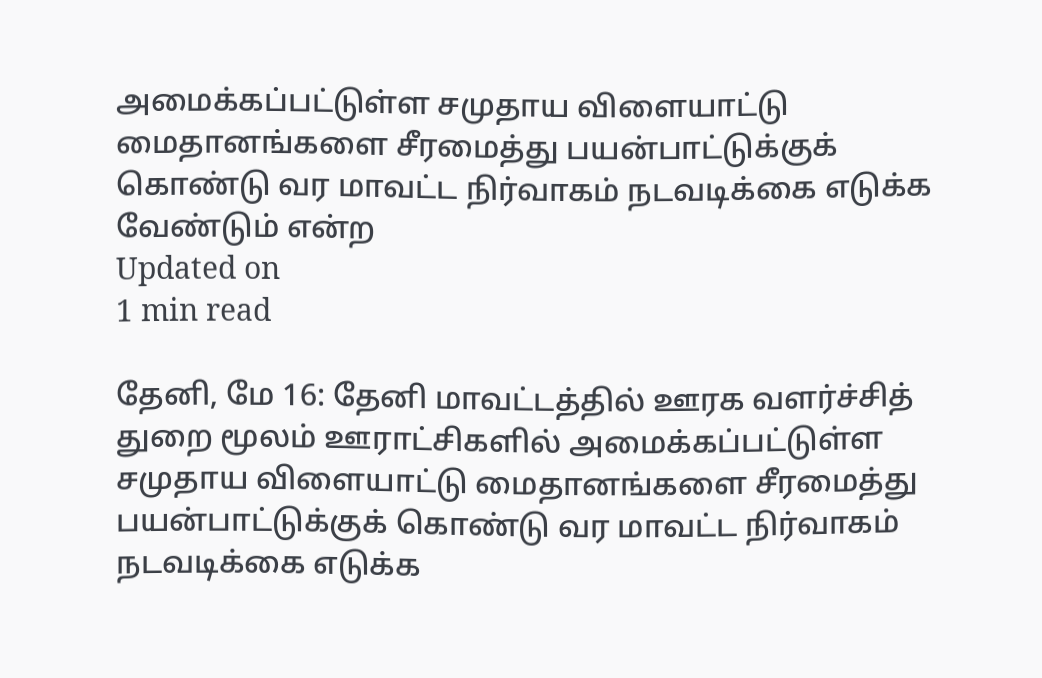அமைக்கப்பட்டுள்ள சமுதாய விளையாட்டு மைதானங்களை சீரமைத்து பயன்பாட்டுக்குக் கொண்டு வர மாவட்ட நிர்வாகம் நடவடிக்கை எடுக்க வேண்டும் என்ற
Updated on
1 min read

தேனி, மே 16: தேனி மாவட்டத்தில் ஊரக வளர்ச்சித் துறை மூலம் ஊராட்சிகளில் அமைக்கப்பட்டுள்ள சமுதாய விளையாட்டு மைதானங்களை சீரமைத்து பயன்பாட்டுக்குக் கொண்டு வர மாவட்ட நிர்வாகம் நடவடிக்கை எடுக்க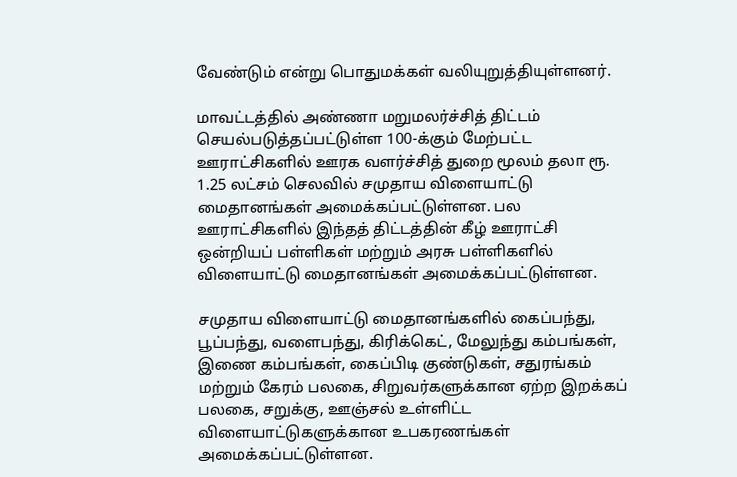வேண்டும் என்று பொதுமக்கள் வலியுறுத்தியுள்ளனர்.

மாவட்டத்தில் அண்ணா மறுமலர்ச்சித் திட்டம் செயல்படுத்தப்பட்டுள்ள 100-க்கும் மேற்பட்ட ஊராட்சிகளில் ஊரக வளர்ச்சித் துறை மூலம் தலா ரூ. 1.25 லட்சம் செலவில் சமுதாய விளையாட்டு மைதானங்கள் அமைக்கப்பட்டுள்ளன. பல ஊராட்சிகளில் இந்தத் திட்டத்தின் கீழ் ஊராட்சி ஒன்றியப் பள்ளிகள் மற்றும் அரசு பள்ளிகளில் விளையாட்டு மைதானங்கள் அமைக்கப்பட்டுள்ளன.

சமுதாய விளையாட்டு மைதானங்களில் கைப்பந்து, பூப்பந்து, வளைபந்து, கிரிக்கெட், மேலுந்து கம்பங்கள், இணை கம்பங்கள், கைப்பிடி குண்டுகள், சதுரங்கம் மற்றும் கேரம் பலகை, சிறுவர்களுக்கான ஏற்ற இறக்கப் பலகை, சறுக்கு, ஊஞ்சல் உள்ளிட்ட விளையாட்டுகளுக்கான உபகரணங்கள் அமைக்கப்பட்டுள்ளன.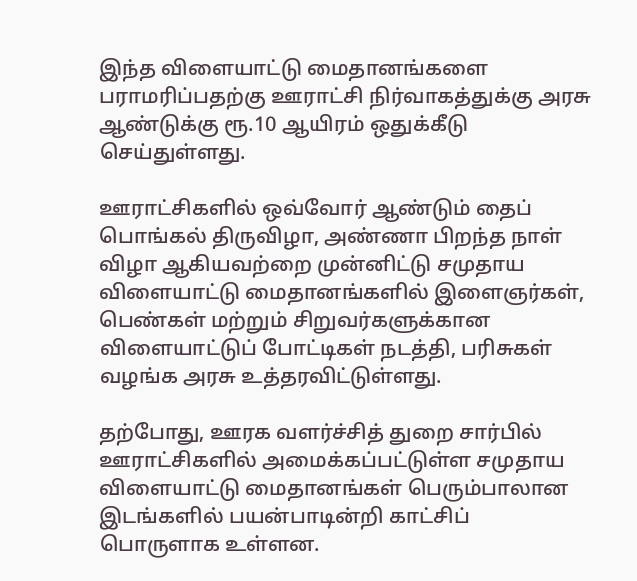இந்த விளையாட்டு மைதானங்களை பராமரிப்பதற்கு ஊராட்சி நிர்வாகத்துக்கு அரசு ஆண்டுக்கு ரூ.10 ஆயிரம் ஒதுக்கீடு செய்துள்ளது.

ஊராட்சிகளில் ஒவ்வோர் ஆண்டும் தைப் பொங்கல் திருவிழா, அண்ணா பிறந்த நாள் விழா ஆகியவற்றை முன்னிட்டு சமுதாய விளையாட்டு மைதானங்களில் இளைஞர்கள், பெண்கள் மற்றும் சிறுவர்களுக்கான விளையாட்டுப் போட்டிகள் நடத்தி, பரிசுகள் வழங்க அரசு உத்தரவிட்டுள்ளது.

தற்போது, ஊரக வளர்ச்சித் துறை சார்பில் ஊராட்சிகளில் அமைக்கப்பட்டுள்ள சமுதாய விளையாட்டு மைதானங்கள் பெரும்பாலான இடங்களில் பயன்பாடின்றி காட்சிப் பொருளாக உள்ளன.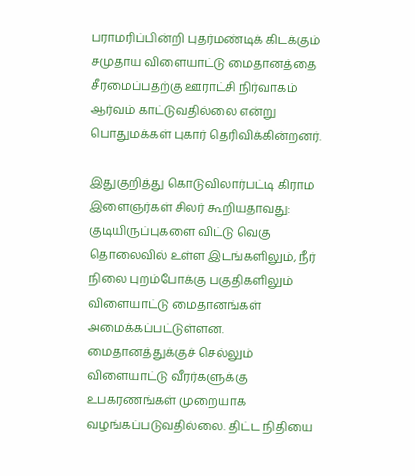பராமரிப்பின்றி புதர்மண்டிக் கிடக்கும் சமுதாய விளையாட்டு மைதானத்தை சீரமைப்பதற்கு ஊராட்சி நிர்வாகம் ஆர்வம் காட்டுவதில்லை என்று பொதுமக்கள் புகார் தெரிவிக்கின்றனர்.

இதுகுறித்து கொடுவிலார்பட்டி கிராம இளைஞர்கள் சிலர் கூறியதாவது: குடியிருப்புகளை விட்டு வெகு தொலைவில் உள்ள இடங்களிலும், நீர் நிலை புறம்போக்கு பகுதிகளிலும் விளையாட்டு மைதானங்கள் அமைக்கப்பட்டுள்ளன. மைதானத்துக்குச் செல்லும் விளையாட்டு வீரர்களுக்கு உபகரணங்கள் முறையாக வழங்கப்படுவதில்லை. திட்ட நிதியை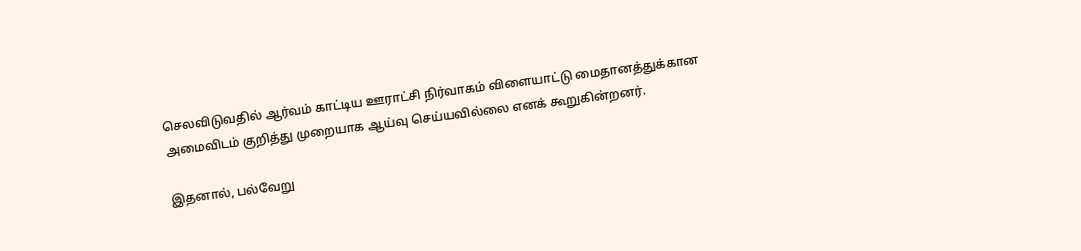செலவிடுவதில் ஆர்வம் காட்டிய ஊராட்சி நிர்வாகம் விளையாட்டு மைதானத்துக்கான அமைவிடம் குறித்து முறையாக ஆய்வு செய்யவில்லை எனக் கூறுகின்றனர்.

இதனால், பல்வேறு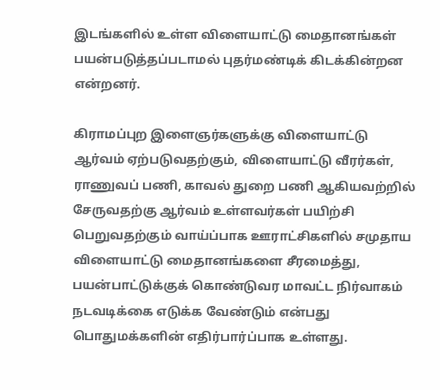இடங்களில் உள்ள விளையாட்டு மைதானங்கள் பயன்படுத்தப்படாமல் புதர்மண்டிக் கிடக்கின்றன என்றனர்.

கிராமப்புற இளைஞர்களுக்கு விளையாட்டு ஆர்வம் ஏற்படுவதற்கும், விளையாட்டு வீரர்கள், ராணுவப் பணி, காவல் துறை பணி ஆகியவற்றில் சேருவதற்கு ஆர்வம் உள்ளவர்கள் பயிற்சி பெறுவதற்கும் வாய்ப்பாக ஊராட்சிகளில் சமுதாய விளையாட்டு மைதானங்களை சீரமைத்து, பயன்பாட்டுக்குக் கொண்டுவர மாவட்ட நிர்வாகம் நடவடிக்கை எடுக்க வேண்டும் என்பது பொதுமக்களின் எதிர்பார்ப்பாக உள்ளது.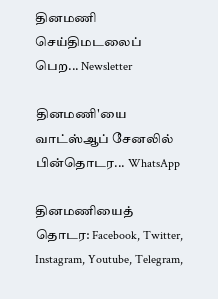தினமணி செய்திமடலைப் பெற... Newsletter

தினமணி'யை வாட்ஸ்ஆப் சேனலில் பின்தொடர... WhatsApp

தினமணியைத் தொடர: Facebook, Twitter, Instagram, Youtube, Telegram,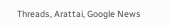Threads, Arattai, Google News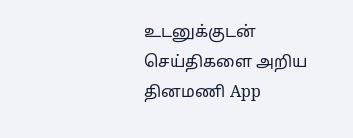உடனுக்குடன் செய்திகளை அறிய தினமணி App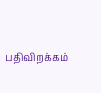பதிவிறக்கம்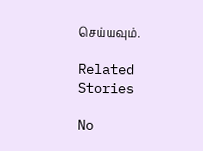செய்யவும்.

Related Stories

No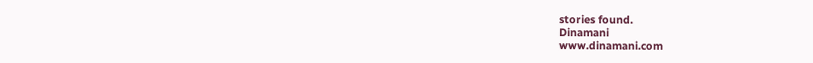stories found.
Dinamani
www.dinamani.com